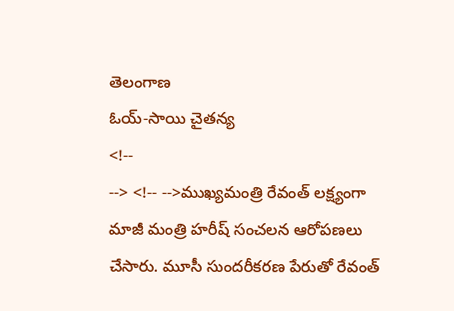తెలంగాణ
ఓయ్-సాయి చైతన్య
<!--
--> <!-- -->ముఖ్యమంత్రి రేవంత్ లక్ష్యంగా మాజీ మంత్రి హరీష్ సంచలన ఆరోపణలు చేసారు. మూసీ సుందరీకరణ పేరుతో రేవంత్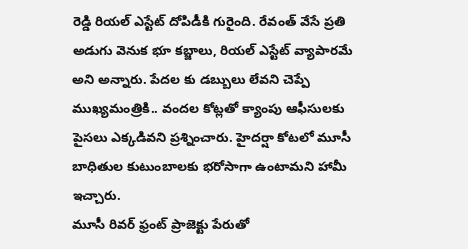రెడ్డి రియల్ ఎస్టేట్ దోపిడీకి గురైంది. రేవంత్ వేసే ప్రతి అడుగు వెనుక భూ కబ్జాలు, రియల్ ఎస్టేట్ వ్యాపారమే అని అన్నారు. పేదల కు డబ్బులు లేవని చెప్పే ముఖ్యమంత్రికి.. వందల కోట్లతో క్యాంపు ఆఫీసులకు పైసలు ఎక్కడివని ప్రశ్నించారు. హైదర్షా కోటలో మూసీ బాధితుల కుటుంబాలకు భరోసాగా ఉంటామని హామీ ఇచ్చారు.
మూసీ రివర్ ఫ్రంట్ ప్రాజెక్టు పేరుతో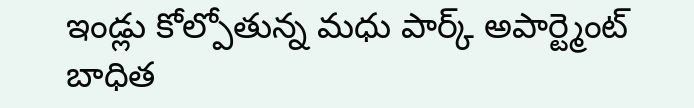ఇండ్లు కోల్పోతున్న మధు పార్క్ అపార్ట్మెంట్ బాధిత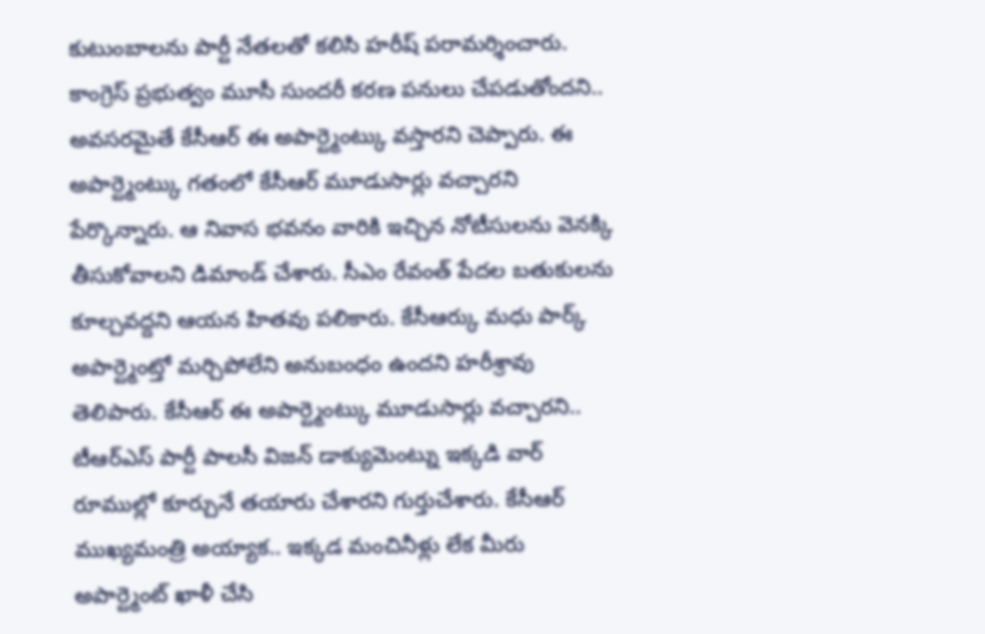కుటుంబాలను పార్టీ నేతలతో కలిసి హరీష్ పరామర్శించారు. కాంగ్రెస్ ప్రభుత్వం మూసీ సుందరీ కరణ పనులు చేపడుతోందని.. అవసరమైతే కేసీఆర్ ఈ అపార్ట్మెంట్కు వస్తారని చెప్పారు. ఈ అపార్ట్మెంట్కు గతంలో కేసీఆర్ మూడుసార్లు వచ్చారని పేర్కొన్నారు. ఆ నివాస భవనం వారికి ఇచ్చిన నోటీసులను వెనక్కి తీసుకోవాలని డిమాండ్ చేశారు. సీఎం రేవంత్ పేదల బతుకులను కూల్చవద్దని ఆయన హితవు పలికారు. కేసీఆర్కు మధు పార్క్ అపార్ట్మెంట్తో మర్చిపోలేని అనుబంధం ఉందని హరీశ్రావు తెలిపారు. కేసీఆర్ ఈ అపార్ట్మెంట్కు మూడుసార్లు వచ్చారని.. టీఆర్ఎస్ పార్టీ పాలసీ విజన్ డాక్యుమెంట్ను ఇక్కడి వార్ రూముల్లో కూర్చునే తయారు చేశారని గుర్తుచేశారు. కేసీఆర్ ముఖ్యమంత్రి అయ్యాక.. ఇక్కడ మంచినీళ్లు లేక మీరు అపార్ట్మెంట్ ఖాళీ చేసి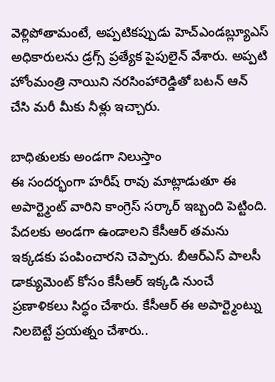వెళ్లిపోతామంటే, అప్పటికప్పుడు హెచ్ఎండబ్ల్యూఎస్ అధికారులను డ్రగ్స్ ప్రత్యేక పైపులైన్ వేశారు. అప్పటి హోంమంత్రి నాయిని నరసింహారెడ్డితో బటన్ ఆన్ చేసి మరీ మీకు నీళ్లు ఇచ్చారు.

బాధితులకు అండగా నిలుస్తాం
ఈ సందర్భంగా హరీష్ రావు మాట్లాడుతూ ఈ అపార్ట్మెంట్ వారిని కాంగ్రెస్ సర్కార్ ఇబ్బంది పెట్టింది. పేదలకు అండగా ఉండాలని కేసీఆర్ తమను ఇక్కడకు పంపించారని చెప్పారు. బీఆర్ఎస్ పాలసీ డాక్యుమెంట్ కోసం కేసీఆర్ ఇక్కడి నుంచే ప్రణాళికలు సిద్ధం చేశారు. కేసీఆర్ ఈ అపార్ట్మెంట్ను నిలబెట్టే ప్రయత్నం చేశారు..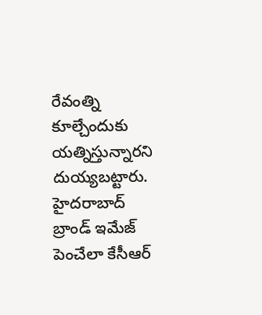రేవంత్ని కూల్చేందుకు యత్నిస్తున్నారని దుయ్యబట్టారు. హైదరాబాద్ బ్రాండ్ ఇమేజ్ పెంచేలా కేసీఆర్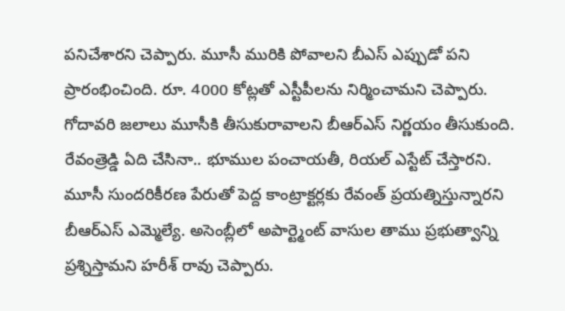పనిచేశారని చెప్పారు. మూసీ మురికి పోవాలని బీఎస్ ఎప్పుడో పని ప్రారంభించింది. రూ. 4000 కోట్లతో ఎస్టీపీలను నిర్మించామని చెప్పారు. గోదావరి జలాలు మూసీకి తీసుకురావాలని బీఆర్ఎస్ నిర్ణయం తీసుకుంది. రేవంత్రెడ్డి ఏది చేసినా.. భూముల పంచాయతీ, రియల్ ఎస్టేట్ చేస్తారని. మూసీ సుందరికీరణ పేరుతో పెద్ద కాంట్రాక్టర్లకు రేవంత్ ప్రయత్నిస్తున్నారని బీఆర్ఎస్ ఎమ్మెల్యే. అసెంబ్లీలో అపార్ట్మెంట్ వాసుల తాము ప్రభుత్వాన్ని ప్రశ్నిస్తామని హరీశ్ రావు చెప్పారు.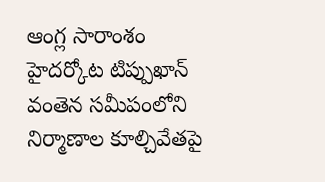ఆంగ్ల సారాంశం
హైదర్కోట టిప్పుఖాన్ వంతెన సమీపంలోని నిర్మాణాల కూల్చివేతపై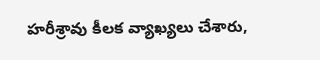హరీశ్రావు కీలక వ్యాఖ్యలు చేశారు,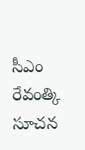సీఎం రేవంత్కి సూచన